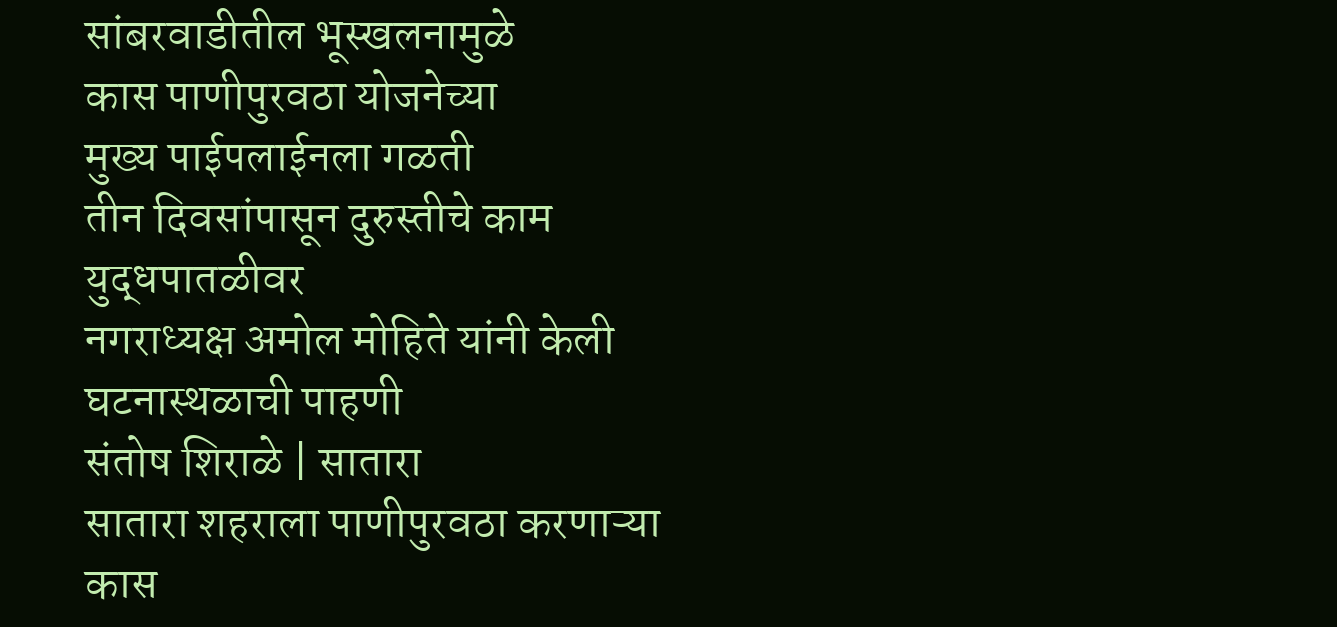सांबरवाडीतील भूस्खलनामुळे
कास पाणीपुरवठा योजनेच्या
मुख्य पाईपलाईनला गळती
तीन दिवसांपासून दुरुस्तीचे काम युद्धपातळीवर
नगराध्यक्ष अमोल मोहिते यांनी केली घटनास्थळाची पाहणी
संतोष शिराळे | सातारा
सातारा शहराला पाणीपुरवठा करणाऱ्या कास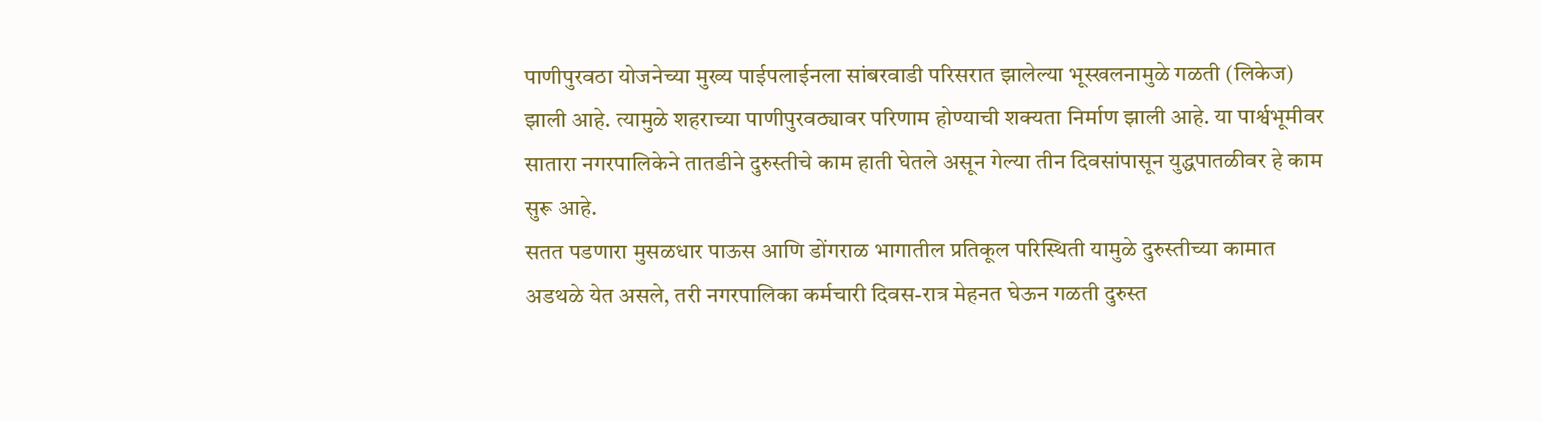पाणीपुरवठा योजनेच्या मुख्य पाईपलाईनला सांबरवाडी परिसरात झालेल्या भूस्खलनामुळे गळती (लिकेज) झाली आहे. त्यामुळे शहराच्या पाणीपुरवठ्यावर परिणाम होण्याची शक्यता निर्माण झाली आहे. या पार्श्वभूमीवर सातारा नगरपालिकेने तातडीने दुरुस्तीचे काम हाती घेतले असून गेल्या तीन दिवसांपासून युद्धपातळीवर हे काम सुरू आहे.
सतत पडणारा मुसळधार पाऊस आणि डोंगराळ भागातील प्रतिकूल परिस्थिती यामुळे दुरुस्तीच्या कामात अडथळे येत असले, तरी नगरपालिका कर्मचारी दिवस-रात्र मेहनत घेऊन गळती दुरुस्त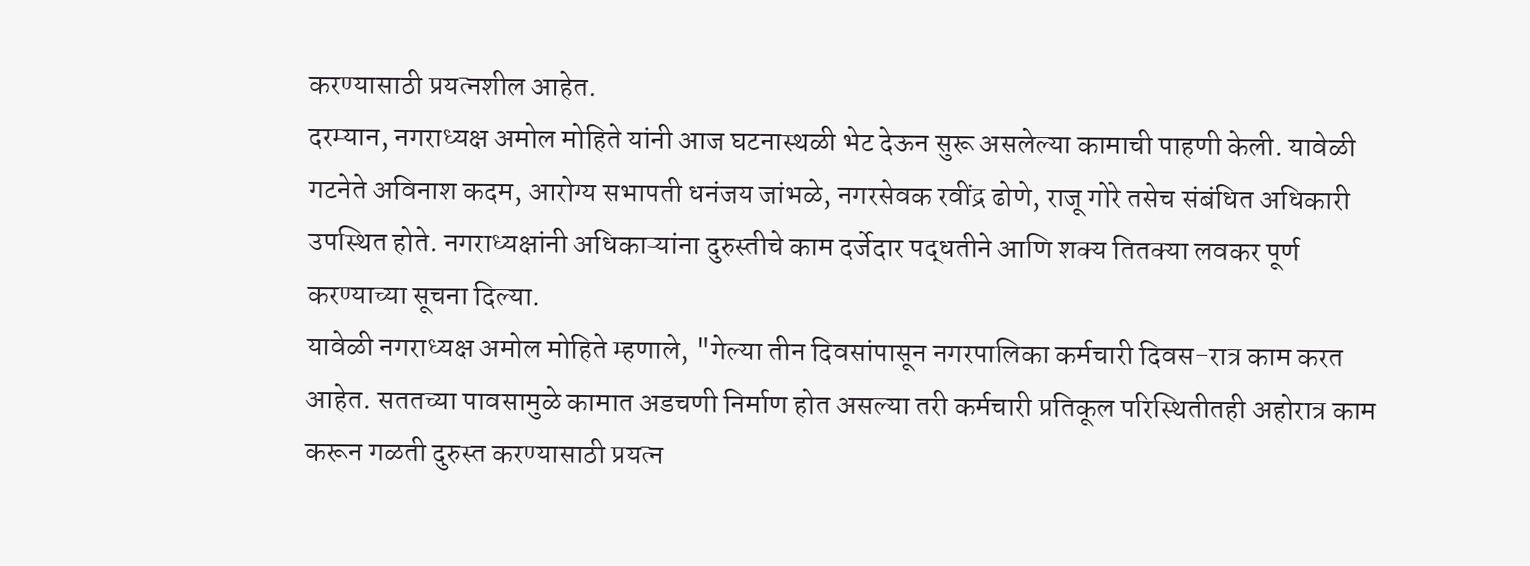करण्यासाठी प्रयत्नशील आहेत.
दरम्यान, नगराध्यक्ष अमोल मोहिते यांनी आज घटनास्थळी भेट देऊन सुरू असलेल्या कामाची पाहणी केली. यावेळी गटनेते अविनाश कदम, आरोग्य सभापती धनंजय जांभळे, नगरसेवक रवींद्र ढोणे, राजू गोरे तसेच संबंधित अधिकारी उपस्थित होते. नगराध्यक्षांनी अधिकाऱ्यांना दुरुस्तीचे काम दर्जेदार पद्धतीने आणि शक्य तितक्या लवकर पूर्ण करण्याच्या सूचना दिल्या.
यावेळी नगराध्यक्ष अमोल मोहिते म्हणाले, "गेल्या तीन दिवसांपासून नगरपालिका कर्मचारी दिवस-रात्र काम करत आहेत. सततच्या पावसामुळे कामात अडचणी निर्माण होत असल्या तरी कर्मचारी प्रतिकूल परिस्थितीतही अहोरात्र काम करून गळती दुरुस्त करण्यासाठी प्रयत्न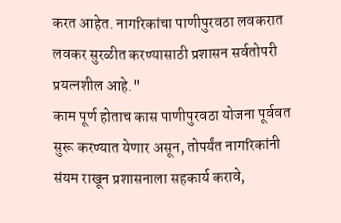करत आहेत. नागरिकांचा पाणीपुरवठा लवकरात लवकर सुरळीत करण्यासाठी प्रशासन सर्वतोपरी प्रयत्नशील आहे."
काम पूर्ण होताच कास पाणीपुरवठा योजना पूर्ववत सुरू करण्यात येणार असून, तोपर्यंत नागरिकांनी संयम राखून प्रशासनाला सहकार्य करावे,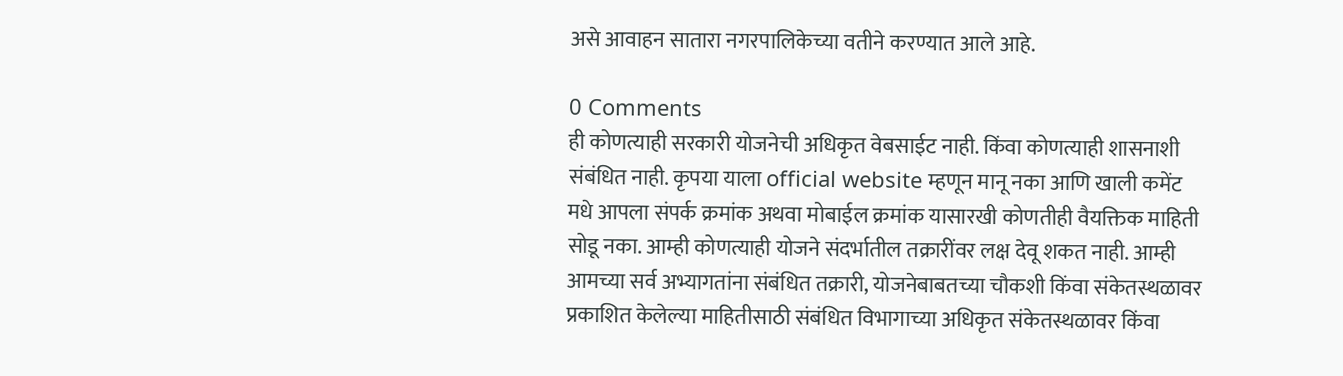असे आवाहन सातारा नगरपालिकेच्या वतीने करण्यात आले आहे.

0 Comments
ही कोणत्याही सरकारी योजनेची अधिकृत वेबसाईट नाही. किंवा कोणत्याही शासनाशी संबंधित नाही. कृपया याला official website म्हणून मानू नका आणि खाली कमेंट मधे आपला संपर्क क्रमांक अथवा मोबाईल क्रमांक यासारखी कोणतीही वैयक्तिक माहिती सोडू नका. आम्ही कोणत्याही योजने संदर्भातील तक्रारींवर लक्ष देवू शकत नाही. आम्ही आमच्या सर्व अभ्यागतांना संबंधित तक्रारी, योजनेबाबतच्या चौकशी किंवा संकेतस्थळावर प्रकाशित केलेल्या माहितीसाठी संबंधित विभागाच्या अधिकृत संकेतस्थळावर किंवा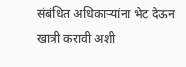संबंधित अधिकाऱ्यांना भेट देऊन खात्री करावी अशी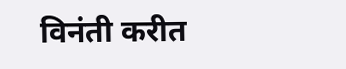विनंती करीत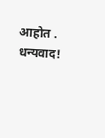आहोत . धन्यवाद!